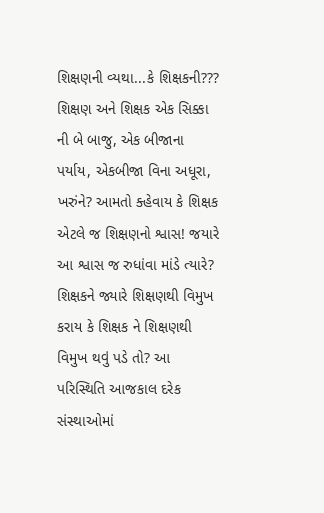શિક્ષણની વ્યથા...કે શિક્ષકની??? શિક્ષણ અને શિક્ષક એક સિક્કા ની બે બાજુ, એક બીજાના પર્યાય, એકબીજા વિના અધૂરા, ખરુંને? આમતો ક્હેવાય કે શિક્ષક એટલે જ શિક્ષણનો શ્વાસ! જયારે આ શ્વાસ જ રુધાંવા માંડે ત્યારે? શિક્ષકને જ્યારે શિક્ષણથી વિમુખ કરાય કે શિક્ષક ને શિક્ષણથી વિમુખ થવું પડે તો? આ પરિસ્થિતિ આજકાલ દરેક સંસ્થાઓમાં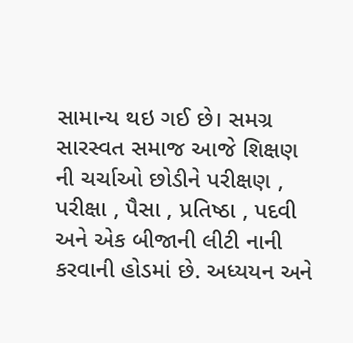સામાન્ય થઇ ગઈ છે। સમગ્ર સારસ્વત સમાજ આજે શિક્ષણ ની ચર્ચાઓ છોડીને પરીક્ષણ , પરીક્ષા , પૈસા , પ્રતિષ્ઠા , પદવી અને એક બીજાની લીટી નાની કરવાની હોડમાં છે. અધ્યયન અને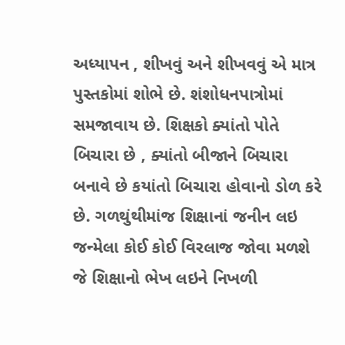અધ્યાપન , શીખવું અને શીખવવું એ માત્ર પુસ્તકોમાં શોભે છે. શંશોધનપાત્રોમાં સમજાવાય છે. શિક્ષકો ક્યાંતો પોતે બિચારા છે , ક્યાંતો બીજાને બિચારા બનાવે છે કયાંતો બિચારા હોવાનો ડોળ કરે છે. ગળથુંથીમાંજ શિક્ષાનાં જનીન લઇ જન્મેલા કોઈ કોઈ વિરલાજ જોવા મળશે જે શિક્ષાનો ભેખ લઇને નિખળી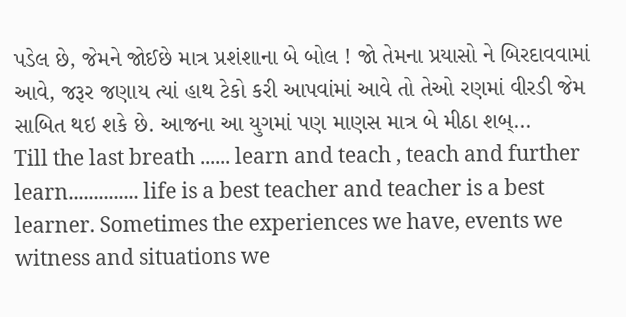પડેલ છે, જેમને જોઈછે માત્ર પ્રશંશાના બે બોલ ! જો તેમના પ્રયાસો ને બિરદાવવામાં આવે, જરૂર જણાય ત્યાં હાથ ટેકો કરી આપવાંમાં આવે તો તેઓ રણમાં વીરડી જેમ સાબિત થઇ શકે છે. આજના આ યુગમાં પણ માણસ માત્ર બે મીઠા શબ્...
Till the last breath ...... learn and teach , teach and further learn.............. life is a best teacher and teacher is a best learner. Sometimes the experiences we have, events we witness and situations we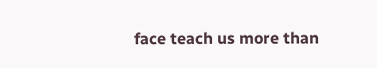face teach us more than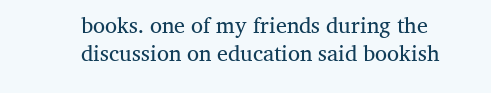books. one of my friends during the discussion on education said bookish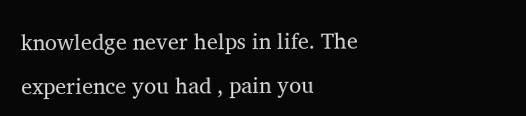knowledge never helps in life. The experience you had , pain you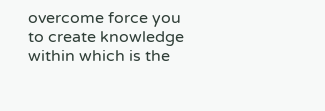overcome force you to create knowledge within which is the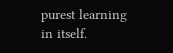purest learning in itself.